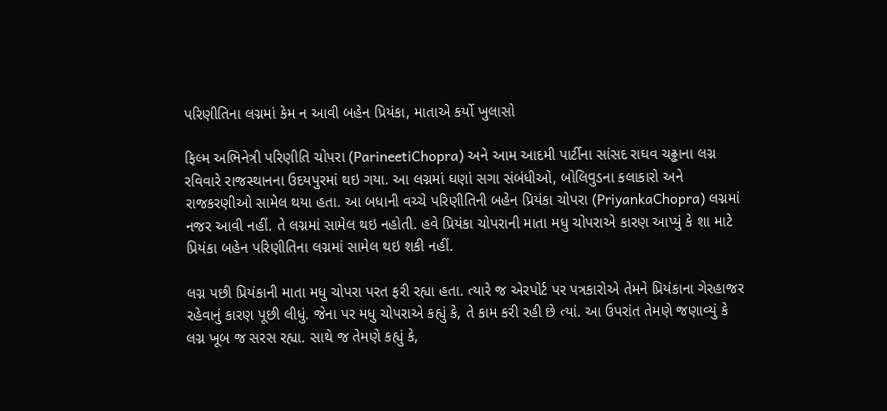પરિણીતિના લગ્નમાં કેમ ન આવી બહેન પ્રિયંકા, માતાએ કર્યો ખુલાસો

ફિલ્મ અભિનેત્રી પરિણીતિ ચોપરા (ParineetiChopra) અને આમ આદમી પાર્ટીના સાંસદ રાઘવ ચઢ્ઢાના લગ્ન રવિવારે રાજસ્થાનના ઉદયપુરમાં થઇ ગયા. આ લગ્નમાં ઘણાં સગા સંબંધીઓ, બોલિવુડના કલાકારો અને રાજકરણીઓ સામેલ થયા હતા. આ બધાની વચ્ચે પરિણીતિની બહેન પ્રિયંકા ચોપરા (PriyankaChopra) લગ્નમાં નજર આવી નહીં. તે લગ્નમાં સામેલ થઇ નહોતી. હવે પ્રિયંકા ચોપરાની માતા મધુ ચોપરાએ કારણ આપ્યું કે શા માટે પ્રિયંકા બહેન પરિણીતિના લગ્નમાં સામેલ થઇ શકી નહીં.

લગ્ન પછી પ્રિયંકાની માતા મધુ ચોપરા પરત ફરી રહ્યા હતા. ત્યારે જ એરપોર્ટ પર પત્રકારોએ તેમને પ્રિયંકાના ગેરહાજર રહેવાનું કારણ પૂછી લીધું. જેના પર મધુ ચોપરાએ કહ્યું કે, તે કામ કરી રહી છે ત્યાં. આ ઉપરાંત તેમણે જણાવ્યું કે લગ્ન ખૂબ જ સરસ રહ્યા. સાથે જ તેમણે કહ્યું કે,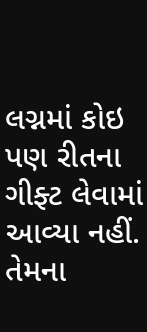લગ્નમાં કોઇ પણ રીતના ગીફ્ટ લેવામાં આવ્યા નહીં. તેમના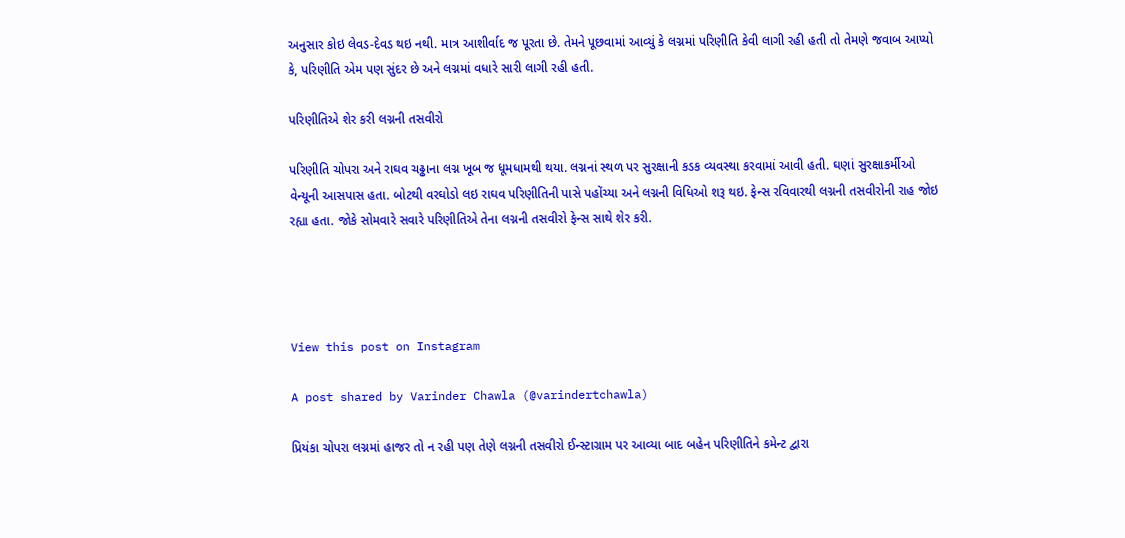અનુસાર કોઇ લેવડ-દેવડ થઇ નથી. માત્ર આશીર્વાદ જ પૂરતા છે. તેમને પૂછવામાં આવ્યું કે લગ્નમાં પરિણીતિ કેવી લાગી રહી હતી તો તેમણે જવાબ આપ્યો કે, પરિણીતિ એમ પણ સુંદર છે અને લગ્નમાં વધારે સારી લાગી રહી હતી.

પરિણીતિએ શેર કરી લગ્નની તસવીરો

પરિણીતિ ચોપરા અને રાઘવ ચઢ્ઢાના લગ્ન ખૂબ જ ધૂમધામથી થયા. લગ્નનાં સ્થળ પર સુરક્ષાની કડક વ્યવસ્થા કરવામાં આવી હતી. ઘણાં સુરક્ષાકર્મીઓ વેન્યૂની આસપાસ હતા. બોટથી વરઘોડો લઇ રાઘવ પરિણીતિની પાસે પહોંચ્યા અને લગ્નની વિધિઓ શરૂ થઇ. ફેન્સ રવિવારથી લગ્નની તસવીરોની રાહ જોઇ રહ્યા હતા. જોકે સોમવારે સવારે પરિણીતિએ તેના લગ્નની તસવીરો ફેન્સ સાથે શેર કરી.




View this post on Instagram

A post shared by Varinder Chawla (@varindertchawla)

પ્રિયંકા ચોપરા લગ્નમાં હાજર તો ન રહી પણ તેણે લગ્નની તસવીરો ઈન્સ્ટાગ્રામ પર આવ્યા બાદ બહેન પરિણીતિને કમેન્ટ દ્વારા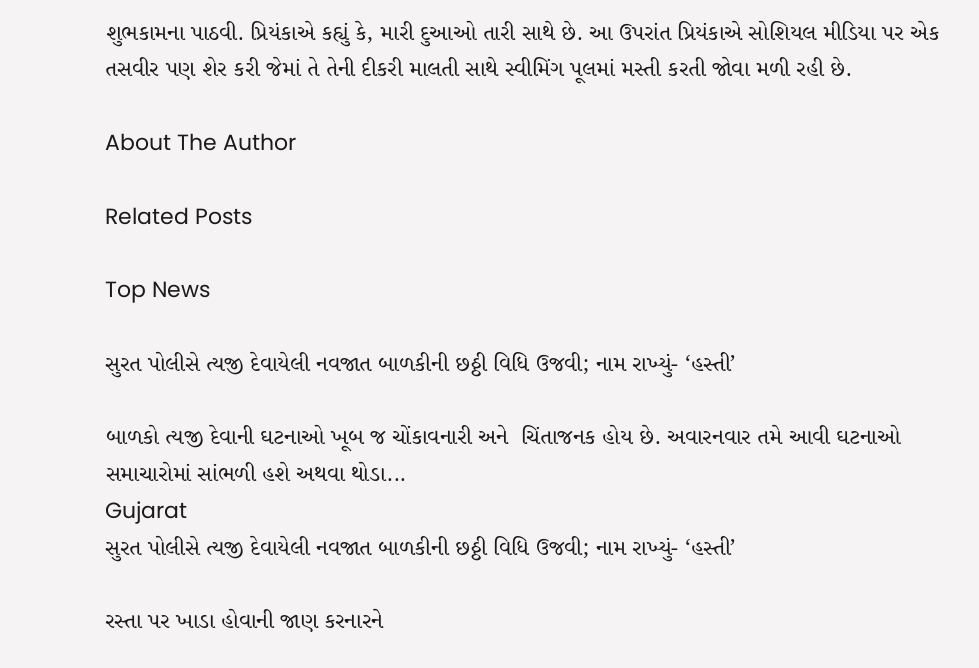શુભકામના પાઠવી. પ્રિયંકાએ કહ્યું કે, મારી દુઆઓ તારી સાથે છે. આ ઉપરાંત પ્રિયંકાએ સોશિયલ મીડિયા પર એક તસવીર પણ શેર કરી જેમાં તે તેની દીકરી માલતી સાથે સ્વીમિંગ પૂલમાં મસ્તી કરતી જોવા મળી રહી છે.

About The Author

Related Posts

Top News

સુરત પોલીસે ત્યજી દેવાયેલી નવજાત બાળકીની છઠ્ઠી વિધિ ઉજવી; નામ રાખ્યું- ‘હસ્તી’

બાળકો ત્યજી દેવાની ઘટનાઓ ખૂબ જ ચોંકાવનારી અને  ચિંતાજનક હોય છે. અવારનવાર તમે આવી ઘટનાઓ સમાચારોમાં સાંભળી હશે અથવા થોડા...
Gujarat
સુરત પોલીસે ત્યજી દેવાયેલી નવજાત બાળકીની છઠ્ઠી વિધિ ઉજવી; નામ રાખ્યું- ‘હસ્તી’

રસ્તા પર ખાડા હોવાની જાણ કરનારને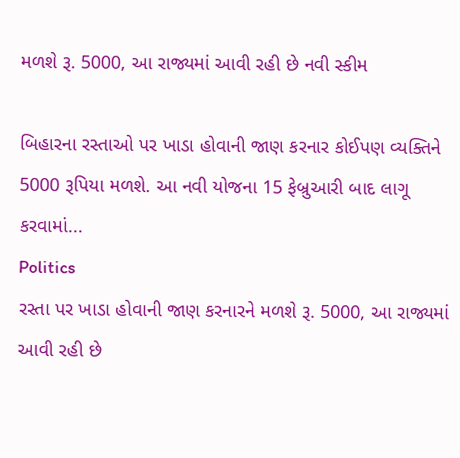મળશે રૂ. 5000, આ રાજ્યમાં આવી રહી છે નવી સ્કીમ

બિહારના રસ્તાઓ પર ખાડા હોવાની જાણ કરનાર કોઈપણ વ્યક્તિને 5000 રૂપિયા મળશે. આ નવી યોજના 15 ફેબ્રુઆરી બાદ લાગૂ કરવામાં...
Politics
રસ્તા પર ખાડા હોવાની જાણ કરનારને મળશે રૂ. 5000, આ રાજ્યમાં આવી રહી છે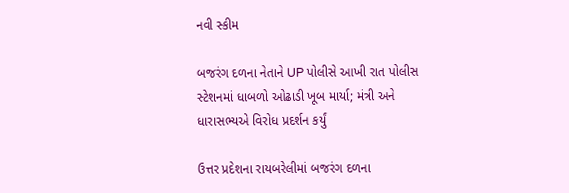નવી સ્કીમ

બજરંગ દળના નેતાને UP પોલીસે આખી રાત પોલીસ સ્ટેશનમાં ધાબળો ઓઢાડી ખૂબ માર્યા; મંત્રી અને ધારાસભ્યએ વિરોધ પ્રદર્શન કર્યું

ઉત્તર પ્રદેશના રાયબરેલીમાં બજરંગ દળના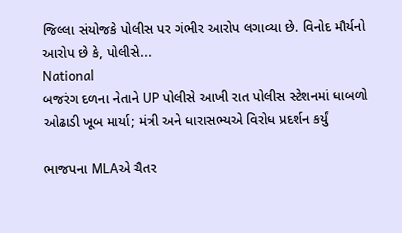જિલ્લા સંયોજકે પોલીસ પર ગંભીર આરોપ લગાવ્યા છે. વિનોદ મૌર્યનો આરોપ છે કે, પોલીસે...
National
બજરંગ દળના નેતાને UP પોલીસે આખી રાત પોલીસ સ્ટેશનમાં ધાબળો ઓઢાડી ખૂબ માર્યા; મંત્રી અને ધારાસભ્યએ વિરોધ પ્રદર્શન કર્યું

ભાજપના MLAએ ચૈતર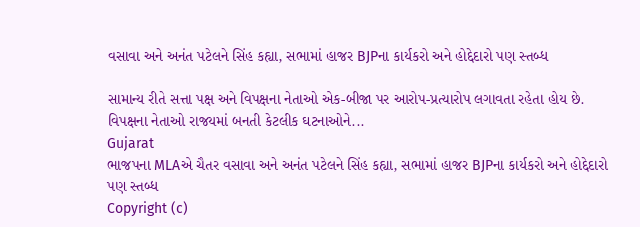વસાવા અને અનંત પટેલને સિંહ કહ્યા, સભામાં હાજર BJPના કાર્યકરો અને હોદ્દેદારો પણ સ્તબ્ધ

સામાન્ય રીતે સત્તા પક્ષ અને વિપક્ષના નેતાઓ એક-બીજા પર આરોપ-પ્રત્યારોપ લગાવતા રહેતા હોય છે. વિપક્ષના નેતાઓ રાજયમાં બનતી કેટલીક ઘટનાઓને...
Gujarat
ભાજપના MLAએ ચૈતર વસાવા અને અનંત પટેલને સિંહ કહ્યા, સભામાં હાજર BJPના કાર્યકરો અને હોદ્દેદારો પણ સ્તબ્ધ
Copyright (c)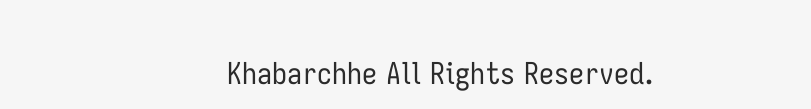Khabarchhe All Rights Reserved.